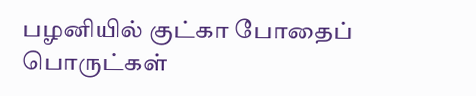பழனியில் குட்கா போதைப் பொருட்கள்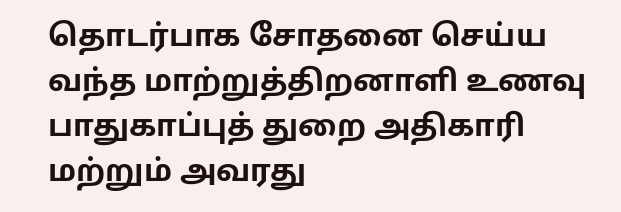தொடர்பாக சோதனை செய்ய வந்த மாற்றுத்திறனாளி உணவு பாதுகாப்புத் துறை அதிகாரி மற்றும் அவரது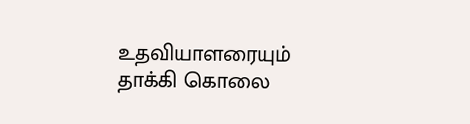உதவியாளரையும் தாக்கி கொலை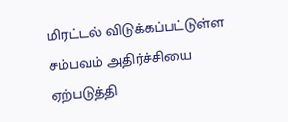மிரட்டல் விடுக்கப்பட்டுள்ள சம்பவம் அதிர்ச்சியை ஏற்படுத்தி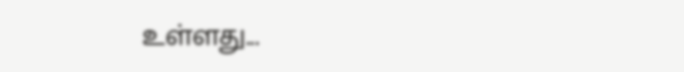உள்ளது...